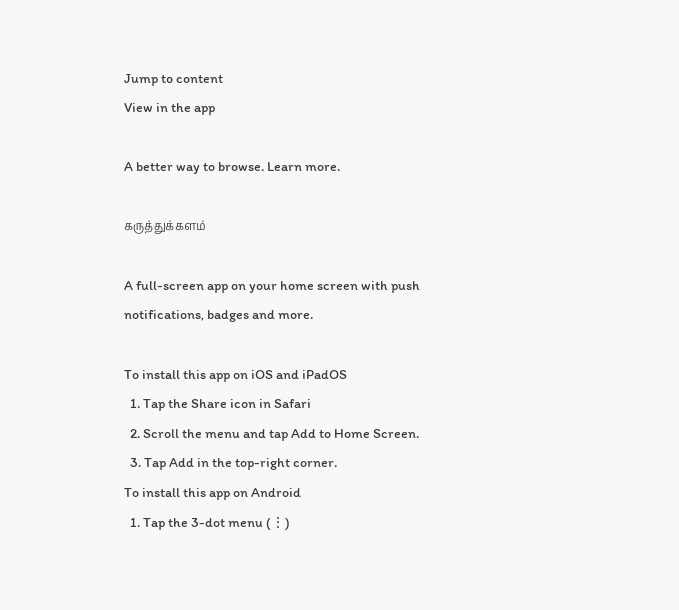Jump to content
View in the app

A better way to browse. Learn more.

கருத்துக்களம்

A full-screen app on your home screen with push notifications, badges and more.

To install this app on iOS and iPadOS
  1. Tap the Share icon in Safari
  2. Scroll the menu and tap Add to Home Screen.
  3. Tap Add in the top-right corner.
To install this app on Android
  1. Tap the 3-dot menu (⋮)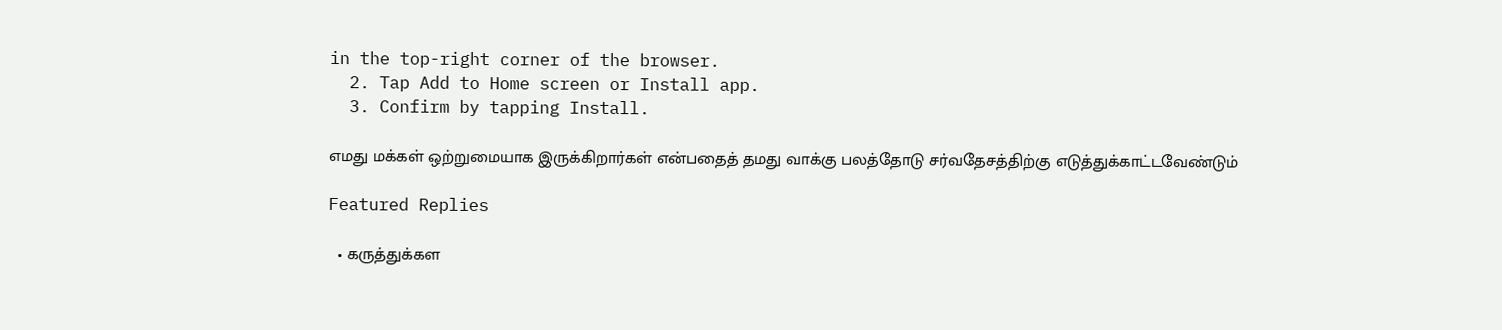in the top-right corner of the browser.
  2. Tap Add to Home screen or Install app.
  3. Confirm by tapping Install.

எமது மக்கள் ஒற்றுமையாக இருக்கிறார்கள் என்பதைத் தமது வாக்கு பலத்தோடு சர்வதேசத்திற்கு எடுத்துக்காட்டவேண்டும்

Featured Replies

  • கருத்துக்கள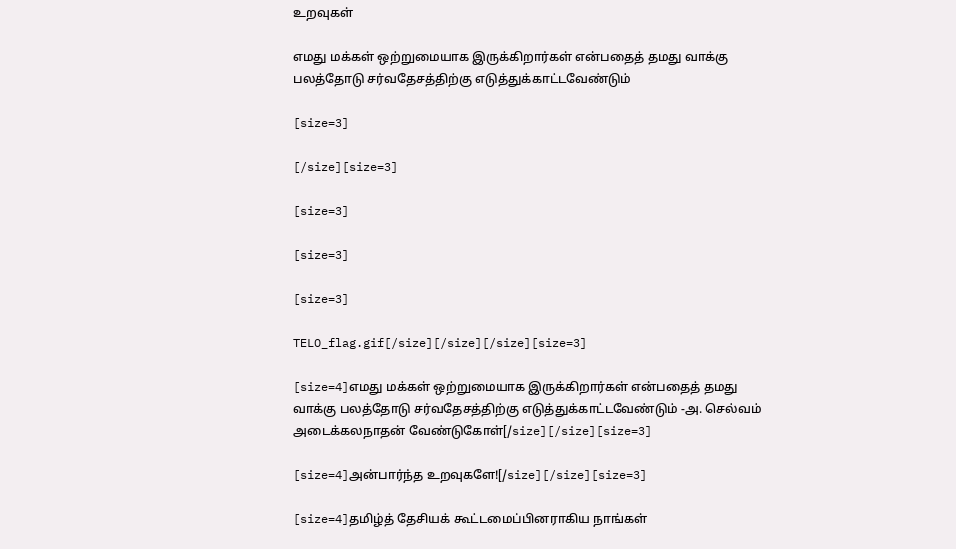உறவுகள்

எமது மக்கள் ஒற்றுமையாக இருக்கிறார்கள் என்பதைத் தமது வாக்கு பலத்தோடு சர்வதேசத்திற்கு எடுத்துக்காட்டவேண்டும்

[size=3]

[/size][size=3]

[size=3]

[size=3]

[size=3]

TELO_flag.gif[/size][/size][/size][size=3]

[size=4]எமது மக்கள் ஒற்றுமையாக இருக்கிறார்கள் என்பதைத் தமது வாக்கு பலத்தோடு சர்வதேசத்திற்கு எடுத்துக்காட்டவேண்டும் -அ. செல்வம் அடைக்கலநாதன் வேண்டுகோள்[/size][/size][size=3]

[size=4]அன்பார்ந்த உறவுகளே![/size][/size][size=3]

[size=4]தமிழ்த் தேசியக் கூட்டமைப்பினராகிய நாங்கள்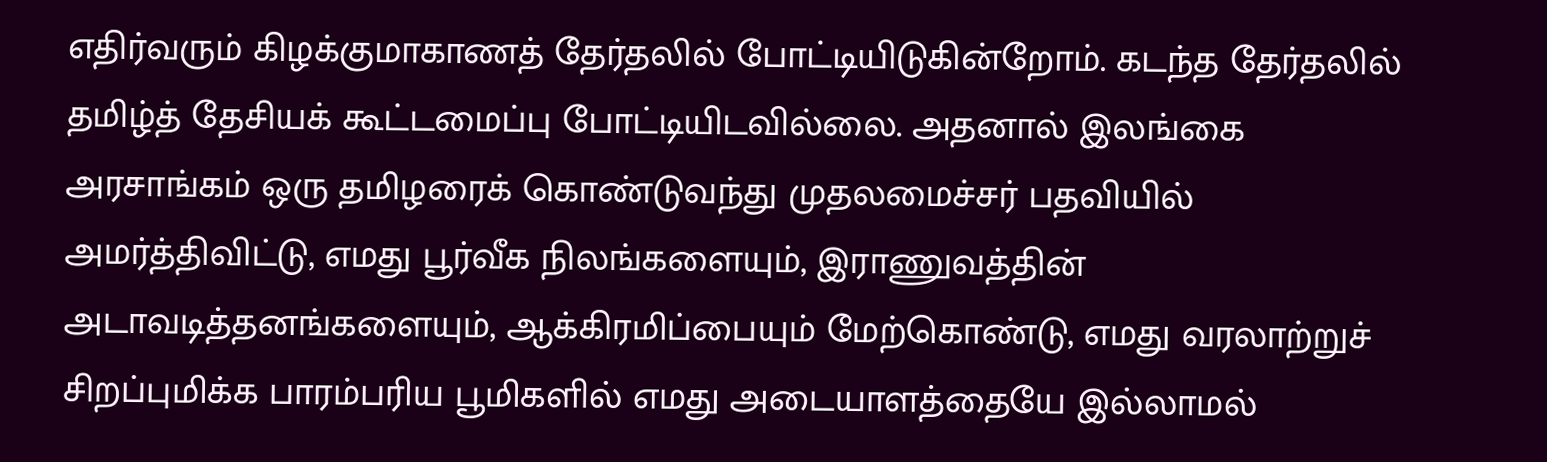எதிர்வரும் கிழக்குமாகாணத் தேர்தலில் போட்டியிடுகின்றோம். கடந்த தேர்தலில் தமிழ்த் தேசியக் கூட்டமைப்பு போட்டியிடவில்லை. அதனால் இலங்கை அரசாங்கம் ஒரு தமிழரைக் கொண்டுவந்து முதலமைச்சர் பதவியில் அமர்த்திவிட்டு, எமது பூர்வீக நிலங்களையும், இராணுவத்தின் அடாவடித்தனங்களையும், ஆக்கிரமிப்பையும் மேற்கொண்டு, எமது வரலாற்றுச் சிறப்புமிக்க பாரம்பரிய பூமிகளில் எமது அடையாளத்தையே இல்லாமல்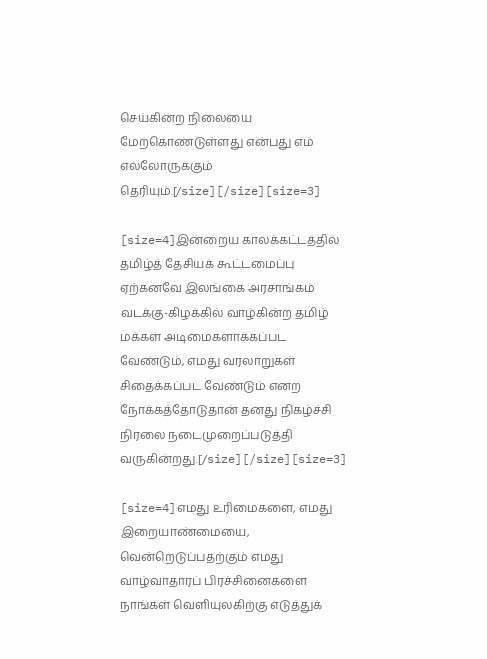செய்கின்ற நிலையை மேற்கொண்டுள்ளது என்பது எம் எல்லோருக்கும் தெரியும்.[/size][/size][size=3]

[size=4]இன்றைய காலக்கட்டத்தில் தமிழ்த் தேசியக் கூட்டமைப்பு ஏற்கனவே இலங்கை அரசாங்கம் வடக்கு-கிழக்கில் வாழ்கின்ற தமிழ் மக்கள் அடிமைகளாக்கப்பட வேண்டும், எமது வரலாறுகள் சிதைக்கப்பட வேண்டும் எனற நோக்கத்தோடுதான் தனது நிகழ்ச்சி நிரலை நடைமுறைப்படுத்தி வருகின்றது.[/size][/size][size=3]

[size=4]எமது உரிமைகளை, எமது இறையாண்மையை, வென்றெடுப்பதற்கும் எமது வாழ்வாதாரப் பிரச்சினைகளை நாங்கள் வெளியுலகிற்கு எடுத்துக்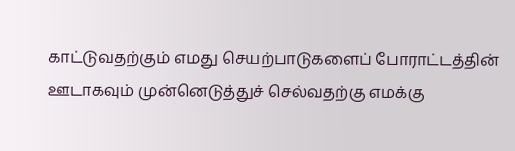காட்டுவதற்கும் எமது செயற்பாடுகளைப் போராட்டத்தின் ஊடாகவும் முன்னெடுத்துச் செல்வதற்கு எமக்கு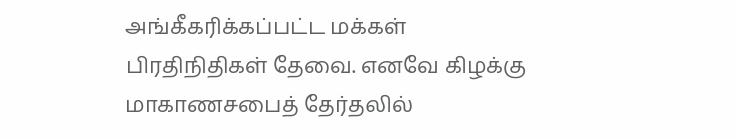அங்கீகரிக்கப்பட்ட மக்கள் பிரதிநிதிகள் தேவை. எனவே கிழக்கு மாகாணசபைத் தேர்தலில்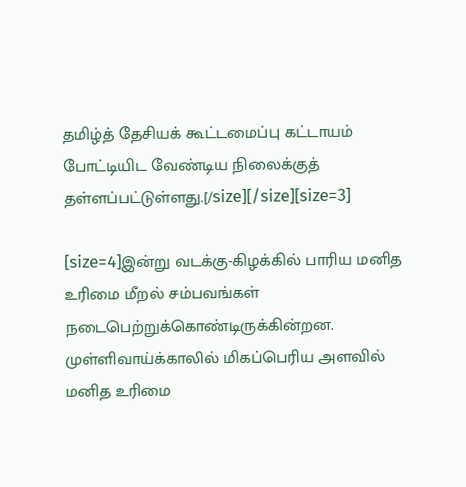தமிழ்த் தேசியக் கூட்டமைப்பு கட்டாயம் போட்டியிட வேண்டிய நிலைக்குத் தள்ளப்பட்டுள்ளது.[/size][/size][size=3]

[size=4]இன்று வடக்கு-கிழக்கில் பாரிய மனித உரிமை மீறல் சம்பவங்கள் நடைபெற்றுக்கொண்டிருக்கின்றன. முள்ளிவாய்க்காலில் மிகப்பெரிய அளவில் மனித உரிமை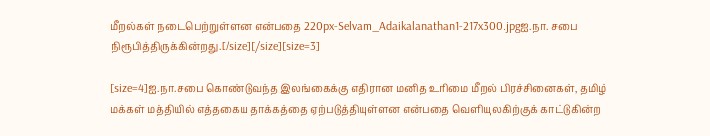மீறல்கள் நடைபெற்றுள்ளன என்பதை 220px-Selvam_Adaikalanathan1-217x300.jpgஐ.நா. சபை நிரூபித்திருக்கின்றது.[/size][/size][size=3]

[size=4]ஐ.நா.சபை கொண்டுவந்த இலங்கைக்கு எதிரான மனித உரிமை மீறல் பிரச்சினைகள், தமிழ் மக்கள் மத்தியில் எத்தகைய தாக்கத்தை ஏற்படுத்தியுள்ளன என்பதை வெளியுலகிற்குக் காட்டுகின்ற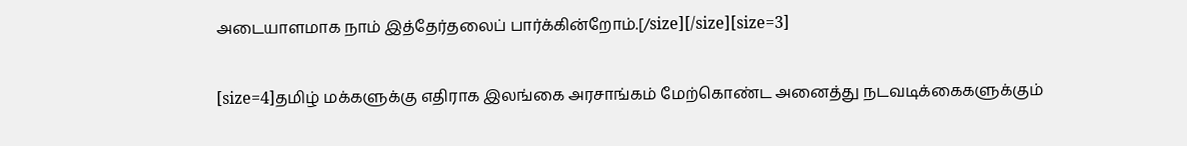அடையாளமாக நாம் இத்தேர்தலைப் பார்க்கின்றோம்.[/size][/size][size=3]

[size=4]தமிழ் மக்களுக்கு எதிராக இலங்கை அரசாங்கம் மேற்கொண்ட அனைத்து நடவடிக்கைகளுக்கும்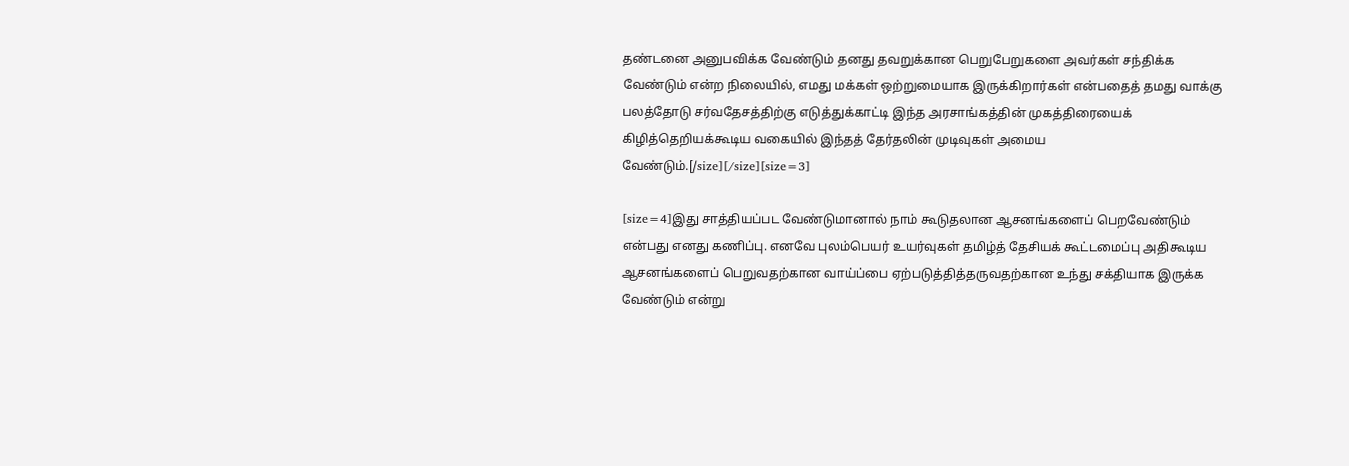தண்டனை அனுபவிக்க வேண்டும் தனது தவறுக்கான பெறுபேறுகளை அவர்கள் சந்திக்க வேண்டும் என்ற நிலையில், எமது மக்கள் ஒற்றுமையாக இருக்கிறார்கள் என்பதைத் தமது வாக்கு பலத்தோடு சர்வதேசத்திற்கு எடுத்துக்காட்டி இந்த அரசாங்கத்தின் முகத்திரையைக் கிழித்தெறியக்கூடிய வகையில் இந்தத் தேர்தலின் முடிவுகள் அமைய வேண்டும்.[/size][/size][size=3]

[size=4]இது சாத்தியப்பட வேண்டுமானால் நாம் கூடுதலான ஆசனங்களைப் பெறவேண்டும் என்பது எனது கணிப்பு. எனவே புலம்பெயர் உயர்வுகள் தமிழ்த் தேசியக் கூட்டமைப்பு அதிகூடிய ஆசனங்களைப் பெறுவதற்கான வாய்ப்பை ஏற்படுத்தித்தருவதற்கான உந்து சக்தியாக இருக்க வேண்டும் என்று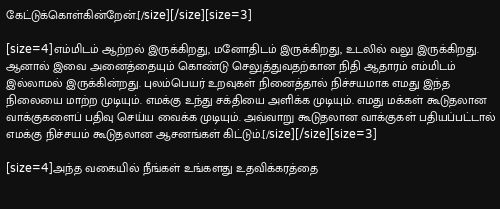கேட்டுக்கொள்கின்றேன்.[/size][/size][size=3]

[size=4]எம்மிடம் ஆற்றல் இருக்கிறது, மனோதிடம் இருக்கிறது, உடலில் வலு இருக்கிறது. ஆனால் இவை அனைத்தையும் கொண்டு செலுத்துவதற்கான நிதி ஆதாரம் எம்மிடம் இல்லாமல் இருக்கின்றது. புலம்பெயர் உறவுகள் நினைத்தால் நிச்சயமாக எமது இந்த நிலையை மாற்ற முடியும். எமக்கு உந்து சக்தியை அளிக்க முடியும். எமது மக்கள் கூடுதலான வாக்குகளைப் பதிவு செய்ய வைக்க முடியும். அவ்வாறு கூடுதலான வாக்குகள் பதியப்பட்டால் எமக்கு நிச்சயம் கூடுதலான ஆசனங்கள் கிட்டும்.[/size][/size][size=3]

[size=4]அந்த வகையில் நீங்கள் உங்களது உதவிக்கரத்தை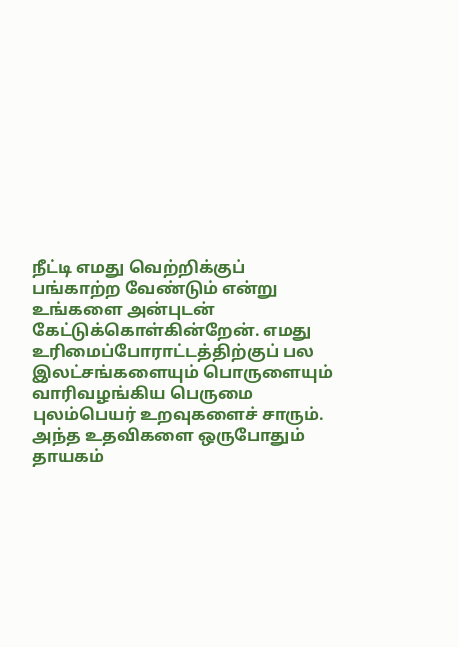நீட்டி எமது வெற்றிக்குப் பங்காற்ற வேண்டும் என்று உங்களை அன்புடன் கேட்டுக்கொள்கின்றேன். எமது உரிமைப்போராட்டத்திற்குப் பல இலட்சங்களையும் பொருளையும் வாரிவழங்கிய பெருமை புலம்பெயர் உறவுகளைச் சாரும். அந்த உதவிகளை ஒருபோதும் தாயகம்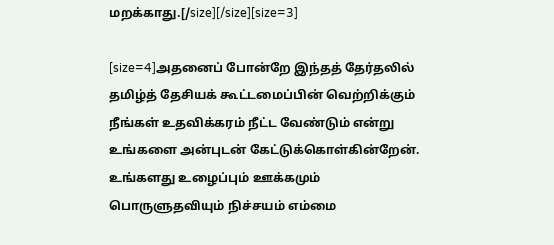மறக்காது.[/size][/size][size=3]

[size=4]அதனைப் போன்றே இந்தத் தேர்தலில் தமிழ்த் தேசியக் கூட்டமைப்பின் வெற்றிக்கும் நீங்கள் உதவிக்கரம் நீட்ட வேண்டும் என்று உங்களை அன்புடன் கேட்டுக்கொள்கின்றேன். உங்களது உழைப்பும் ஊக்கமும் பொருளுதவியும் நிச்சயம் எம்மை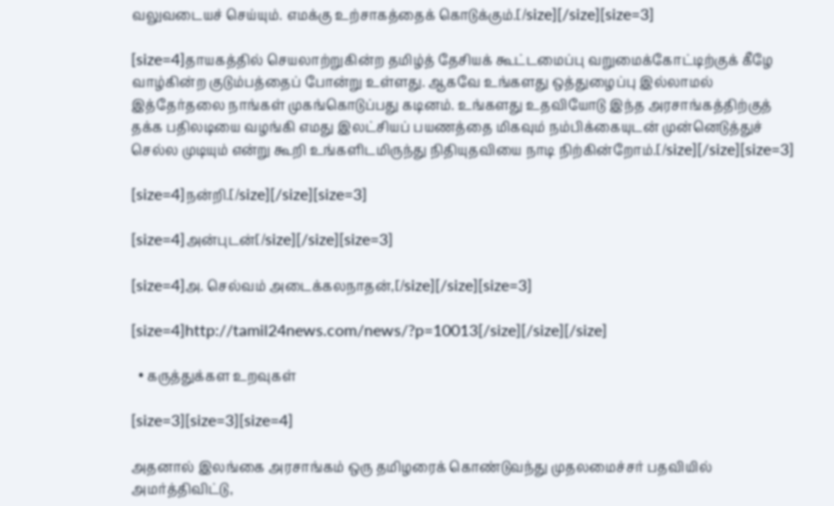வலுவடையச் செய்யும். எமக்கு உற்சாகத்தைக் கொடுக்கும்.[/size][/size][size=3]

[size=4]தாயகத்தில் செயலாற்றுகின்ற தமிழ்த் தேசியக் கூட்டமைப்பு வறுமைக்கோட்டிற்குக் கீழே வாழ்கின்ற குடும்பத்தைப் போன்று உள்ளது. ஆகவே உங்களது ஒத்துழைப்பு இல்லாமல் இத்தேர்தலை நாங்கள் முகங்கொடுப்பது கடினம். உங்களது உதவியோடு இந்த அரசாங்கத்திற்குத் தக்க பதிலடியை வழங்கி எமது இலட்சியப் பயணத்தை மிகவும் நம்பிக்கையுடன் முன்னெடுத்துச் செல்ல முடியும் என்று கூறி உங்களிடமிருந்து நிதியுதவியை நாடி நிற்கின்றோம்.[/size][/size][size=3]

[size=4]நன்றி.[/size][/size][size=3]

[size=4]அன்புடன்[/size][/size][size=3]

[size=4]அ. செல்வம் அடைக்கலநாதன்,[/size][/size][size=3]

[size=4]http://tamil24news.com/news/?p=10013[/size][/size][/size]

  • கருத்துக்கள உறவுகள்

[size=3][size=3][size=4]

அதனால் இலங்கை அரசாங்கம் ஒரு தமிழரைக் கொண்டுவந்து முதலமைச்சர் பதவியில் அமர்த்திவிட்டு,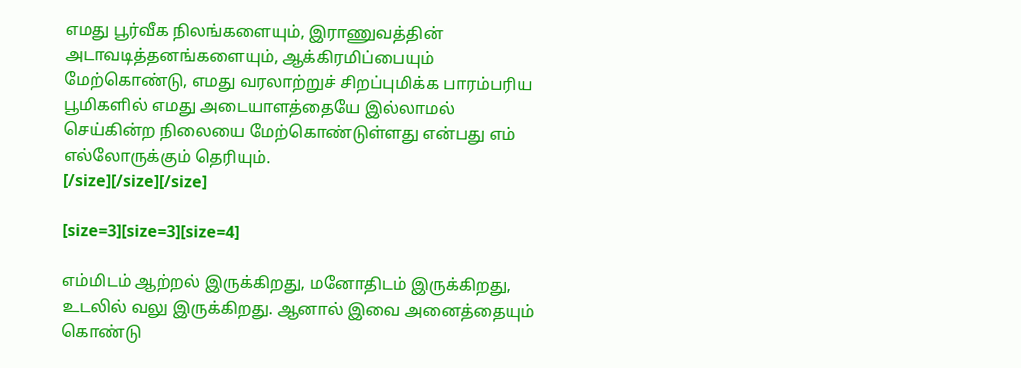எமது பூர்வீக நிலங்களையும், இராணுவத்தின் அடாவடித்தனங்களையும், ஆக்கிரமிப்பையும் மேற்கொண்டு, எமது வரலாற்றுச் சிறப்புமிக்க பாரம்பரிய பூமிகளில் எமது அடையாளத்தையே இல்லாமல் செய்கின்ற நிலையை மேற்கொண்டுள்ளது என்பது எம் எல்லோருக்கும் தெரியும்.
[/size][/size][/size]

[size=3][size=3][size=4]

எம்மிடம் ஆற்றல் இருக்கிறது, மனோதிடம் இருக்கிறது, உடலில் வலு இருக்கிறது. ஆனால் இவை அனைத்தையும் கொண்டு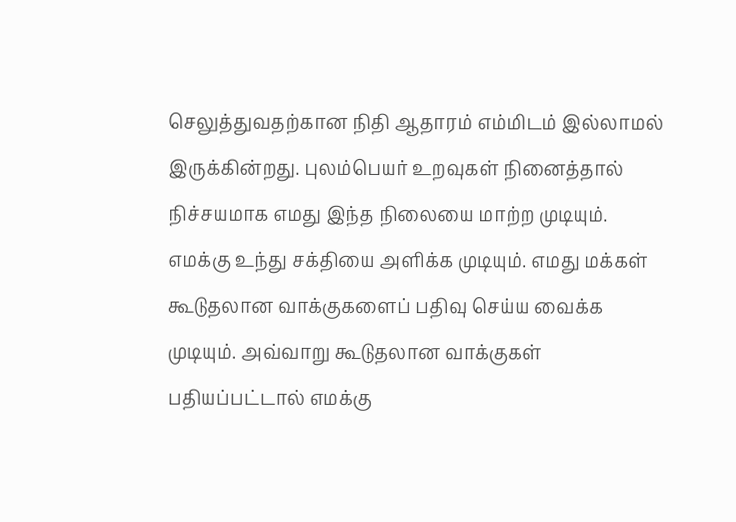செலுத்துவதற்கான நிதி ஆதாரம் எம்மிடம் இல்லாமல் இருக்கின்றது. புலம்பெயர் உறவுகள் நினைத்தால் நிச்சயமாக எமது இந்த நிலையை மாற்ற முடியும். எமக்கு உந்து சக்தியை அளிக்க முடியும். எமது மக்கள் கூடுதலான வாக்குகளைப் பதிவு செய்ய வைக்க முடியும். அவ்வாறு கூடுதலான வாக்குகள் பதியப்பட்டால் எமக்கு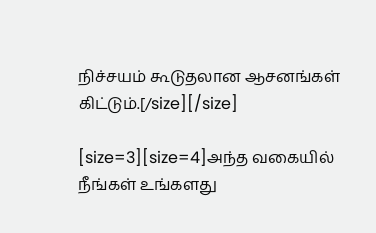நிச்சயம் கூடுதலான ஆசனங்கள் கிட்டும்.[/size][/size]

[size=3][size=4]அந்த வகையில் நீங்கள் உங்களது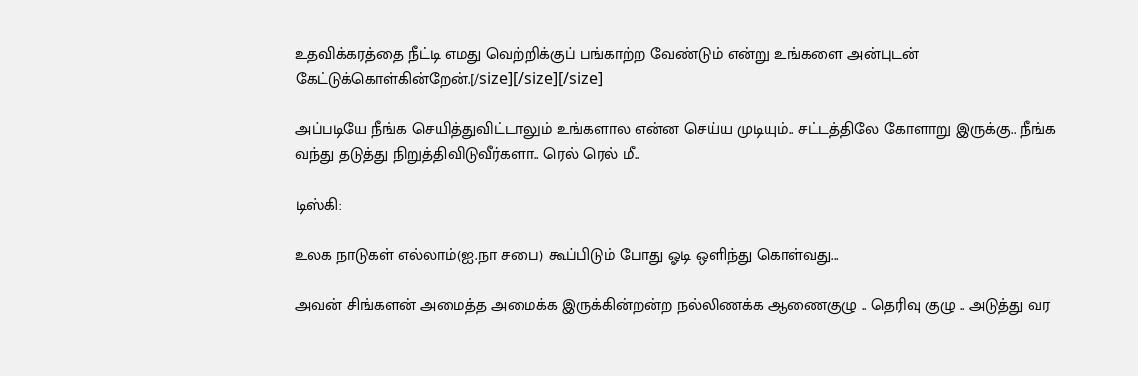உதவிக்கரத்தை நீட்டி எமது வெற்றிக்குப் பங்காற்ற வேண்டும் என்று உங்களை அன்புடன் கேட்டுக்கொள்கின்றேன்.[/size][/size][/size]

அப்படியே நீங்க செயித்துவிட்டாலும் உங்களால என்ன செய்ய முடியும்.. சட்டத்திலே கோளாறு இருக்கு.. நீங்க வந்து தடுத்து நிறுத்திவிடுவீர்களா.. ரெல் ரெல் மீ..

டிஸ்கி:

உலக நாடுகள் எல்லாம்(ஐ.நா சபை) கூப்பிடும் போது ஓடி ஒளிந்து கொள்வது...

அவன் சிங்களன் அமைத்த அமைக்க இருக்கின்றன்ற நல்லிணக்க ஆணைகுழு .. தெரிவு குழு .. அடுத்து வர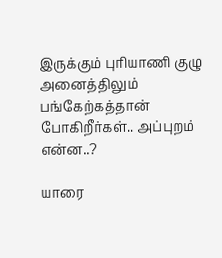இருக்கும் புரியாணி குழு அனைத்திலும் பங்கேற்கத்தான் போகிறீர்கள்.. அப்புறம் என்ன..?

யாரை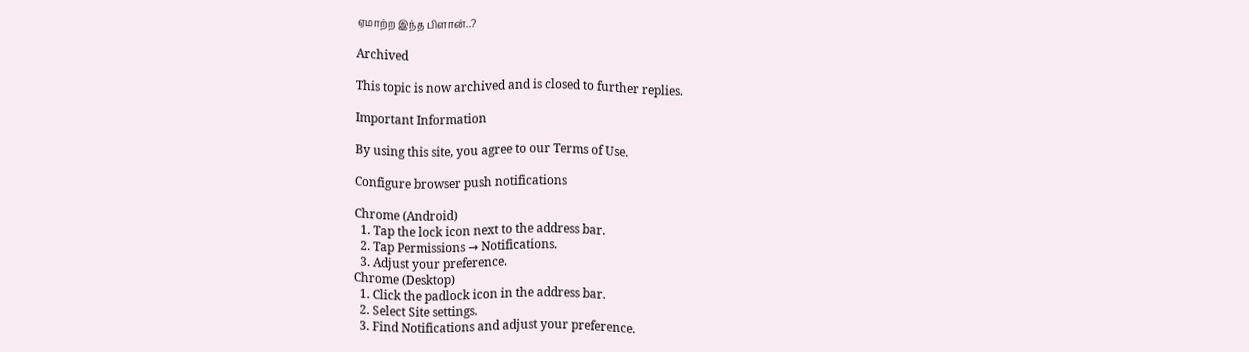ஏமாற்ற இந்த பிளான்..?

Archived

This topic is now archived and is closed to further replies.

Important Information

By using this site, you agree to our Terms of Use.

Configure browser push notifications

Chrome (Android)
  1. Tap the lock icon next to the address bar.
  2. Tap Permissions → Notifications.
  3. Adjust your preference.
Chrome (Desktop)
  1. Click the padlock icon in the address bar.
  2. Select Site settings.
  3. Find Notifications and adjust your preference.